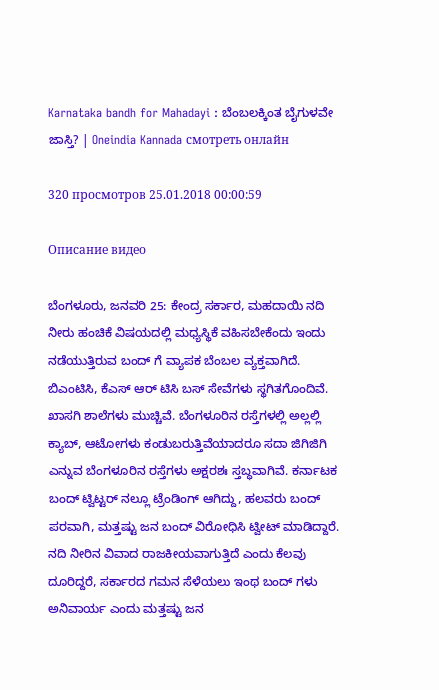Karnataka bandh for Mahadayi : ಬೆಂಬಲಕ್ಕಿಂತ ಬೈಗುಳವೇ ಜಾಸ್ತಿ? | Oneindia Kannada смотреть онлайн

320 просмотров 25.01.2018 00:00:59

Описание видео

ಬೆಂಗಳೂರು, ಜನವರಿ 25: ಕೇಂದ್ರ ಸರ್ಕಾರ, ಮಹದಾಯಿ ನದಿ ನೀರು ಹಂಚಿಕೆ ವಿಷಯದಲ್ಲಿ ಮಧ್ಯಸ್ಥಿಕೆ ವಹಿಸಬೇಕೆಂದು ಇಂದು ನಡೆಯುತ್ತಿರುವ ಬಂದ್ ಗೆ ವ್ಯಾಪಕ ಬೆಂಬಲ ವ್ಯಕ್ತವಾಗಿದೆ. ಬಿಎಂಟಿಸಿ, ಕೆಎಸ್ ಆರ್ ಟಿಸಿ ಬಸ್ ಸೇವೆಗಳು ಸ್ಥಗಿತಗೊಂದಿವೆ. ಖಾಸಗಿ ಶಾಲೆಗಳು ಮುಚ್ಚಿವೆ. ಬೆಂಗಳೂರಿನ ರಸ್ತೆಗಳಲ್ಲಿ ಅಲ್ಲಲ್ಲಿ ಕ್ಯಾಬ್, ಆಟೋಗಳು ಕಂಡುಬರುತ್ತಿವೆಯಾದರೂ ಸದಾ ಜಿಗಿಜಿಗಿ ಎನ್ನುವ ಬೆಂಗಳೂರಿನ ರಸ್ತೆಗಳು ಅಕ್ಷರಶಃ ಸ್ತಬ್ಧವಾಗಿವೆ. ಕರ್ನಾಟಕ ಬಂದ್ ಟ್ವಿಟ್ಟರ್ ನಲ್ಲೂ ಟ್ರೆಂಡಿಂಗ್ ಆಗಿದ್ದು, ಹಲವರು ಬಂದ್ ಪರವಾಗಿ, ಮತ್ತಷ್ಟು ಜನ ಬಂದ್ ವಿರೋಧಿಸಿ ಟ್ವೀಟ್ ಮಾಡಿದ್ದಾರೆ. ನದಿ ನೀರಿನ ವಿವಾದ ರಾಜಕೀಯವಾಗುತ್ತಿದೆ ಎಂದು ಕೆಲವು ದೂರಿದ್ದರೆ, ಸರ್ಕಾರದ ಗಮನ ಸೆಳೆಯಲು ಇಂಥ ಬಂದ್ ಗಳು ಅನಿವಾರ್ಯ ಎಂದು ಮತ್ತಷ್ಟು ಜನ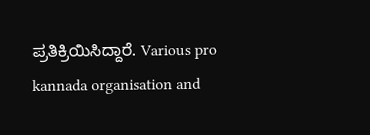ಪ್ರತಿಕ್ರಿಯಿಸಿದ್ದಾರೆ. Various pro kannada organisation and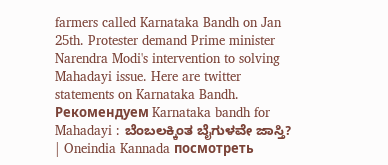farmers called Karnataka Bandh on Jan 25th. Protester demand Prime minister Narendra Modi's intervention to solving Mahadayi issue. Here are twitter statements on Karnataka Bandh. Рекомендуем Karnataka bandh for Mahadayi : ಬೆಂಬಲಕ್ಕಿಂತ ಬೈಗುಳವೇ ಜಾಸ್ತಿ? | Oneindia Kannada посмотреть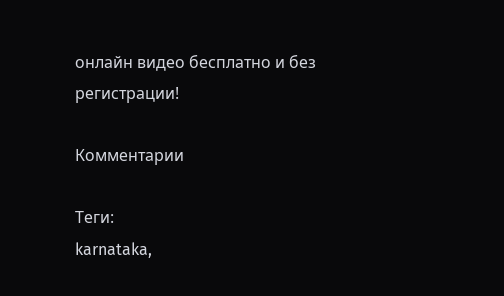онлайн видео бесплатно и без регистрации!

Комментарии

Теги:
karnataka,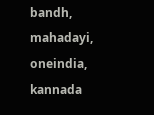bandh, mahadayi, oneindia, kannada